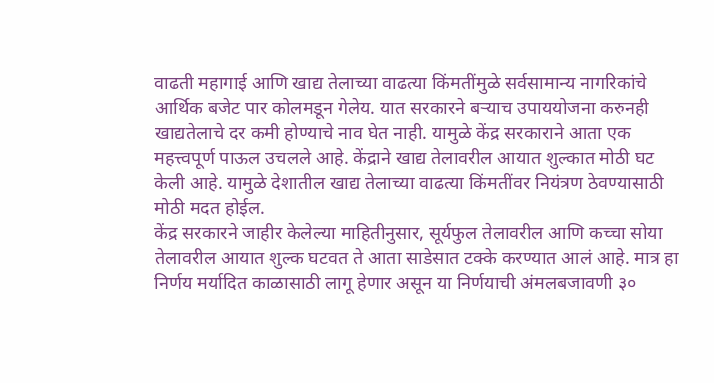वाढती महागाई आणि खाद्य तेलाच्या वाढत्या किंमतींमुळे सर्वसामान्य नागरिकांचे आर्थिक बजेट पार कोलमडून गेलेय. यात सरकारने बऱ्याच उपाययोजना करुनही खाद्यतेलाचे दर कमी होण्याचे नाव घेत नाही. यामुळे केंद्र सरकाराने आता एक महत्त्वपूर्ण पाऊल उचलले आहे. केंद्राने खाद्य तेलावरील आयात शुल्कात मोठी घट केली आहे. यामुळे देशातील खाद्य तेलाच्या वाढत्या किंमतींवर नियंत्रण ठेवण्यासाठी मोठी मदत होईल.
केंद्र सरकारने जाहीर केलेल्या माहितीनुसार, सूर्यफुल तेलावरील आणि कच्चा सोया तेलावरील आयात शुल्क घटवत ते आता साडेसात टक्के करण्यात आलं आहे. मात्र हा निर्णय मर्यादित काळासाठी लागू हेणार असून या निर्णयाची अंमलबजावणी ३०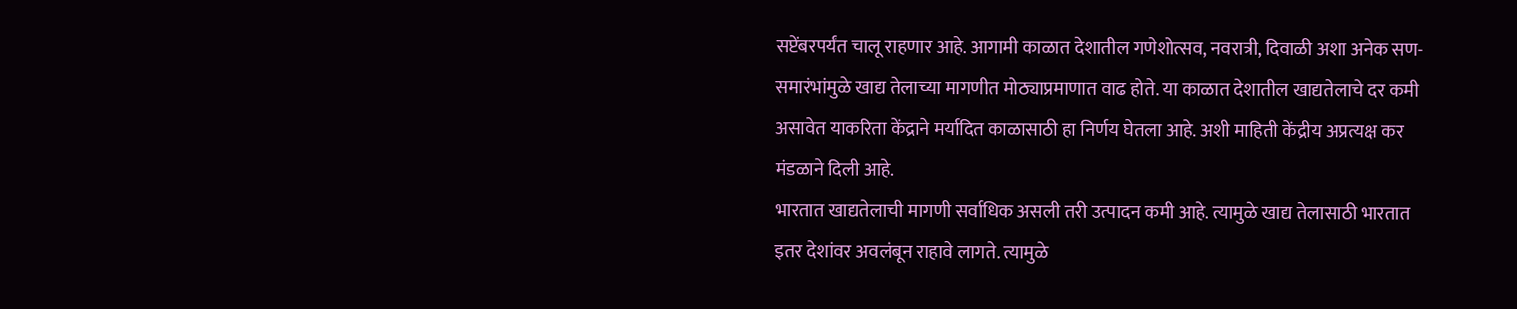सप्टेंबरपर्यंत चालू राहणार आहे. आगामी काळात देशातील गणेशोत्सव, नवरात्री, दिवाळी अशा अनेक सण-समारंभांमुळे खाद्य तेलाच्या मागणीत मोठ्याप्रमाणात वाढ होते. या काळात देशातील खाद्यतेलाचे दर कमी असावेत याकरिता केंद्राने मर्यादित काळासाठी हा निर्णय घेतला आहे. अशी माहिती केंद्रीय अप्रत्यक्ष कर मंडळाने दिली आहे.
भारतात खाद्यतेलाची मागणी सर्वाधिक असली तरी उत्पादन कमी आहे. त्यामुळे खाद्य तेलासाठी भारतात इतर देशांवर अवलंबून राहावे लागते. त्यामुळे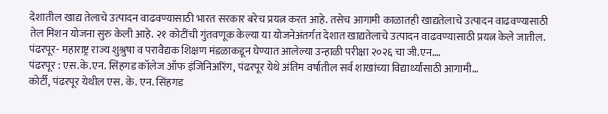देशातील खाद्य तेलाचे उत्पादन वाढवण्यासाठी भारत सरकार बरेच प्रयत्न करत आहे. तसेच आगामी काळातही खाद्यतेलाचे उत्पादन वाढवण्यासाठी तेल मिशन योजना सुरु केली आहे. २१ कोटींची गुंतवणूक केल्या या योजनेअंतर्गत देशात खाद्यतेलाचे उत्पादन वाढवण्यासाठी प्रयत्न केले जातील.
पंढरपूर- महाराष्ट्र राज्य शुश्रुषा व परावैद्यक शिक्षण मंडळाकडून घेण्यात आलेल्या उन्हाळी परीक्षा २०२६ चा जी.एन.…
पंढरपूर : एस.के.एन. सिंहगड कॉलेज ऑफ इंजिनिअरिंग, पंढरपूर येथे अंतिम वर्षातील सर्व शाखांच्या विद्यार्थ्यांसाठी आगामी…
कोर्टी, पंढरपूर येथील एस. के. एन. सिंहगड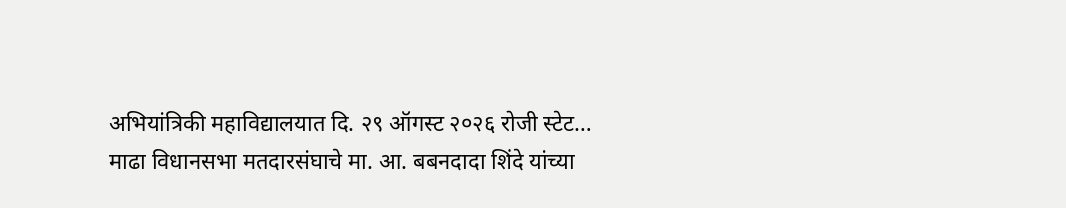अभियांत्रिकी महाविद्यालयात दि. २९ ऑगस्ट २०२६ रोजी स्टेट…
माढा विधानसभा मतदारसंघाचे मा. आ. बबनदादा शिंदे यांच्या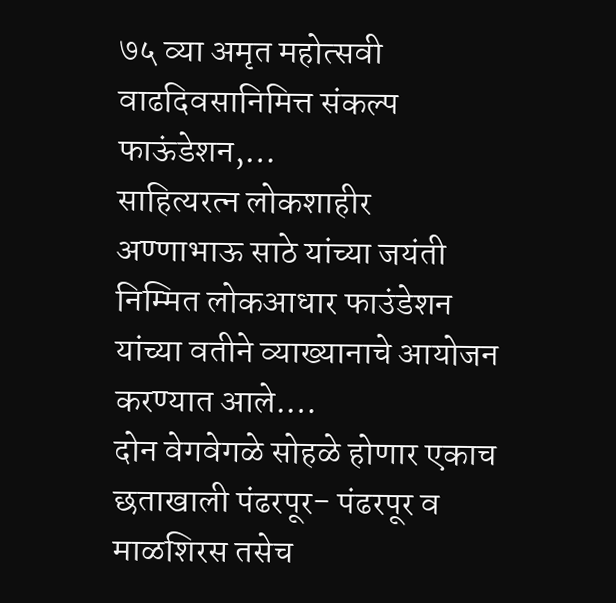७५ व्या अमृत महोत्सवी वाढदिवसानिमित्त संकल्प फाऊंडेशन,…
साहित्यरत्न लोकशाहीर अण्णाभाऊ साठे यांच्या जयंती निम्मित लोकआधार फाउंडेशन यांच्या वतीने व्याख्यानाचे आयोजन करण्यात आले.…
दोन वेगवेगळे सोहळे होणार एकाच छताखाली पंढरपूर- पंढरपूर व माळशिरस तसेच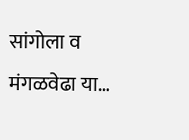सांगोला व मंगळवेढा या…